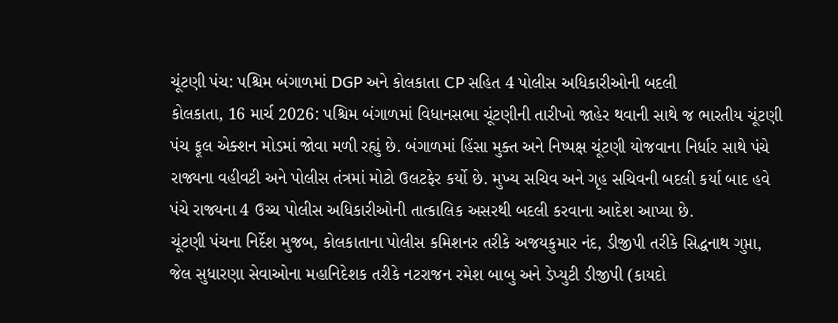ચૂંટણી પંચ: પશ્ચિમ બંગાળમાં DGP અને કોલકાતા CP સહિત 4 પોલીસ અધિકારીઓની બદલી
કોલકાતા, 16 માર્ચ 2026: પશ્ચિમ બંગાળમાં વિધાનસભા ચૂંટણીની તારીખો જાહેર થવાની સાથે જ ભારતીય ચૂંટણી પંચ ફૂલ એક્શન મોડમાં જોવા મળી રહ્યું છે. બંગાળમાં હિંસા મુક્ત અને નિષ્પક્ષ ચૂંટણી યોજવાના નિર્ધાર સાથે પંચે રાજ્યના વહીવટી અને પોલીસ તંત્રમાં મોટો ઉલટફેર કર્યો છે. મુખ્ય સચિવ અને ગૃહ સચિવની બદલી કર્યા બાદ હવે પંચે રાજ્યના 4 ઉચ્ચ પોલીસ અધિકારીઓની તાત્કાલિક અસરથી બદલી કરવાના આદેશ આપ્યા છે.
ચૂંટણી પંચના નિર્દેશ મુજબ, કોલકાતાના પોલીસ કમિશનર તરીકે અજયકુમાર નંદ, ડીજીપી તરીકે સિદ્ધનાથ ગુપ્તા, જેલ સુધારણા સેવાઓના મહાનિદેશક તરીકે નટરાજન રમેશ બાબુ અને ડેપ્યુટી ડીજીપી (કાયદો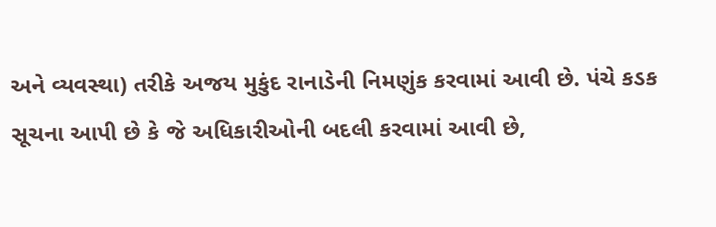અને વ્યવસ્થા) તરીકે અજય મુકુંદ રાનાડેની નિમણુંક કરવામાં આવી છે. પંચે કડક સૂચના આપી છે કે જે અધિકારીઓની બદલી કરવામાં આવી છે,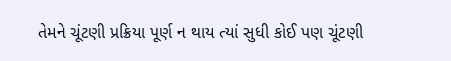તેમને ચૂંટણી પ્રક્રિયા પૂર્ણ ન થાય ત્યાં સુધી કોઈ પણ ચૂંટણી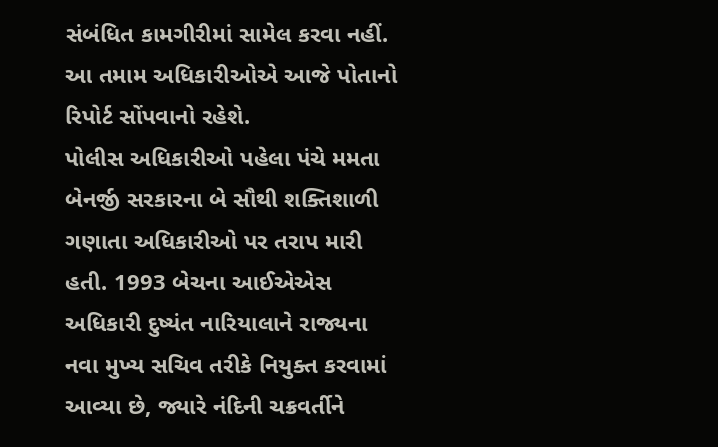સંબંધિત કામગીરીમાં સામેલ કરવા નહીં. આ તમામ અધિકારીઓએ આજે પોતાનો રિપોર્ટ સોંપવાનો રહેશે.
પોલીસ અધિકારીઓ પહેલા પંચે મમતા બેનર્જી સરકારના બે સૌથી શક્તિશાળી ગણાતા અધિકારીઓ પર તરાપ મારી હતી. 1993 બેચના આઈએએસ અધિકારી દુષ્યંત નારિયાલાને રાજ્યના નવા મુખ્ય સચિવ તરીકે નિયુક્ત કરવામાં આવ્યા છે, જ્યારે નંદિની ચક્રવર્તીને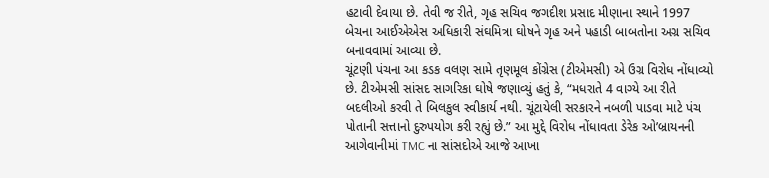હટાવી દેવાયા છે. તેવી જ રીતે, ગૃહ સચિવ જગદીશ પ્રસાદ મીણાના સ્થાને 1997 બેચના આઈએએસ અધિકારી સંઘમિત્રા ઘોષને ગૃહ અને પહાડી બાબતોના અગ્ર સચિવ બનાવવામાં આવ્યા છે.
ચૂંટણી પંચના આ કડક વલણ સામે તૃણમૂલ કોંગ્રેસ (ટીએમસી) એ ઉગ્ર વિરોધ નોંધાવ્યો છે. ટીએમસી સાંસદ સાગરિકા ઘોષે જણાવ્યું હતું કે, “મધરાતે 4 વાગ્યે આ રીતે બદલીઓ કરવી તે બિલકુલ સ્વીકાર્ય નથી. ચૂંટાયેલી સરકારને નબળી પાડવા માટે પંચ પોતાની સત્તાનો દુરુપયોગ કરી રહ્યું છે.” આ મુદ્દે વિરોધ નોંધાવતા ડેરેક ઓ’બ્રાયનની આગેવાનીમાં TMC ના સાંસદોએ આજે આખા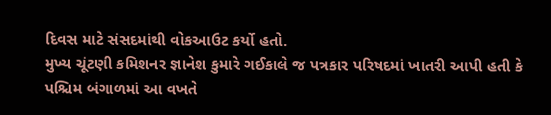દિવસ માટે સંસદમાંથી વોકઆઉટ કર્યો હતો.
મુખ્ય ચૂંટણી કમિશનર જ્ઞાનેશ કુમારે ગઈકાલે જ પત્રકાર પરિષદમાં ખાતરી આપી હતી કે પશ્ચિમ બંગાળમાં આ વખતે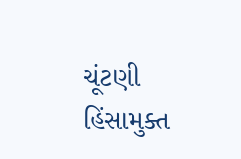ચૂંટણી હિંસામુક્ત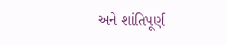અને શાંતિપૂર્ણ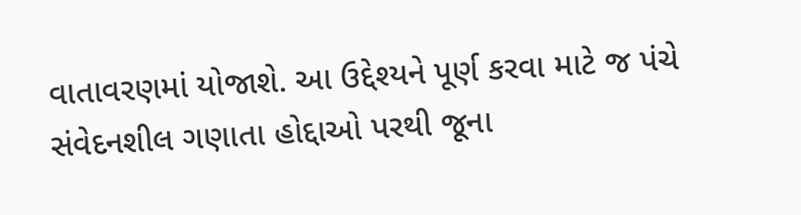વાતાવરણમાં યોજાશે. આ ઉદ્દેશ્યને પૂર્ણ કરવા માટે જ પંચે સંવેદનશીલ ગણાતા હોદ્દાઓ પરથી જૂના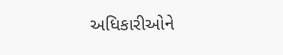અધિકારીઓને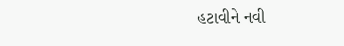હટાવીને નવી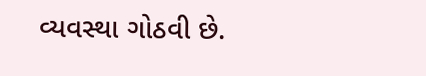વ્યવસ્થા ગોઠવી છે.